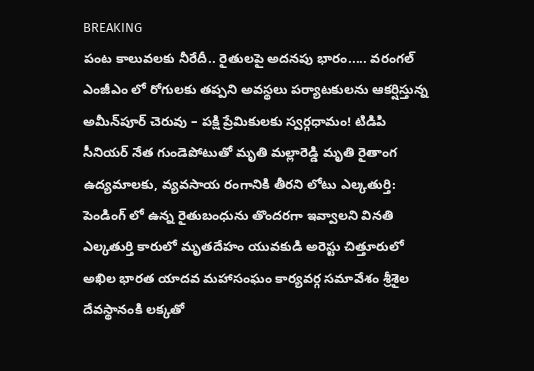BREAKING
పంట కాలువలకు నీరేదీ.. రైతులపై అదనపు భారం..... వరంగల్ ఎంజీఎం లో రోగులకు తప్పని అవస్థలు పర్యాటకులను ఆకర్షిస్తున్న అమీన్‌పూర్ చెరువు – పక్షి ప్రేమికులకు స్వర్గధామం! టిడిపి సీనియర్ నేత గుండెపోటుతో మృతి మల్లారెడ్డి మృతి రైతాంగ ఉద్యమాలకు, వ్యవసాయ రంగానికి తీరని లోటు ఎల్కతుర్తి: పెండింగ్ లో ఉన్న రైతుబంధును తొందరగా ఇవ్వాలని వినతి ఎల్కతుర్తి కారులో మృతదేహం యువకుడి అరెస్టు చిత్తూరులో అఖిల భారత యాదవ మహాసంఘం కార్యవర్గ సమావేశం శ్రీశైల దేవస్థానంకి లక్కతో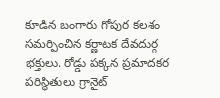కూడిన బంగారు గోపుర కలశం సమర్పించిన కర్ణాటక దేవదుర్గ భక్తులు. రోడ్డు పక్కన ప్రమాదకర పరిస్థితులు గ్రానైట్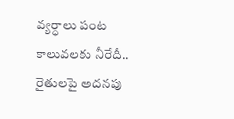వ్యర్ధాలు పంట కాలువలకు నీరేదీ.. రైతులపై అదనపు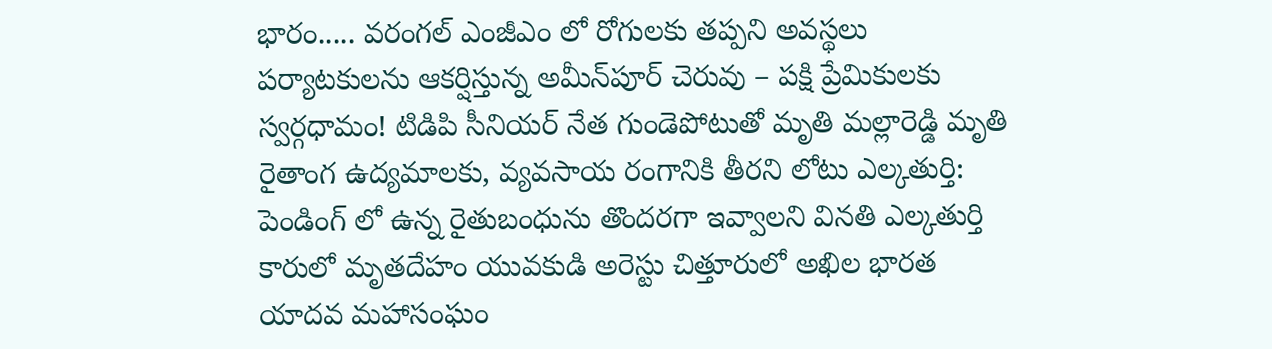భారం..... వరంగల్ ఎంజీఎం లో రోగులకు తప్పని అవస్థలు పర్యాటకులను ఆకర్షిస్తున్న అమీన్‌పూర్ చెరువు – పక్షి ప్రేమికులకు స్వర్గధామం! టిడిపి సీనియర్ నేత గుండెపోటుతో మృతి మల్లారెడ్డి మృతి రైతాంగ ఉద్యమాలకు, వ్యవసాయ రంగానికి తీరని లోటు ఎల్కతుర్తి: పెండింగ్ లో ఉన్న రైతుబంధును తొందరగా ఇవ్వాలని వినతి ఎల్కతుర్తి కారులో మృతదేహం యువకుడి అరెస్టు చిత్తూరులో అఖిల భారత యాదవ మహాసంఘం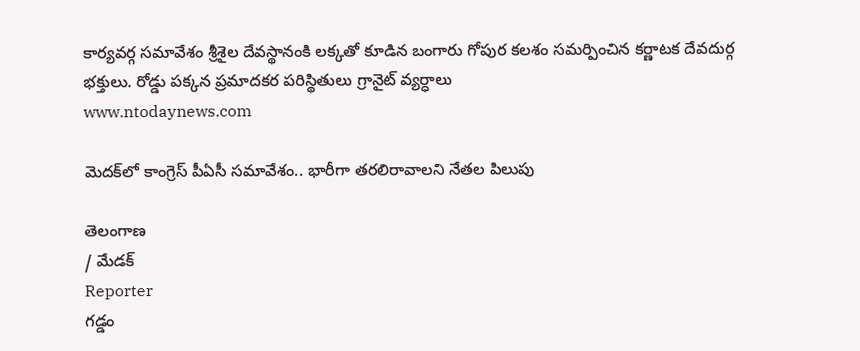కార్యవర్గ సమావేశం శ్రీశైల దేవస్థానంకి లక్కతో కూడిన బంగారు గోపుర కలశం సమర్పించిన కర్ణాటక దేవదుర్గ భక్తులు. రోడ్డు పక్కన ప్రమాదకర పరిస్థితులు గ్రానైట్ వ్యర్ధాలు
www.ntodaynews.com

మెదక్‌లో కాంగ్రెస్ పీఏసీ సమావేశం.. భారీగా తరలిరావాలని నేతల పిలుపు

తెలంగాణ
/ మేడక్
Reporter
గడ్డం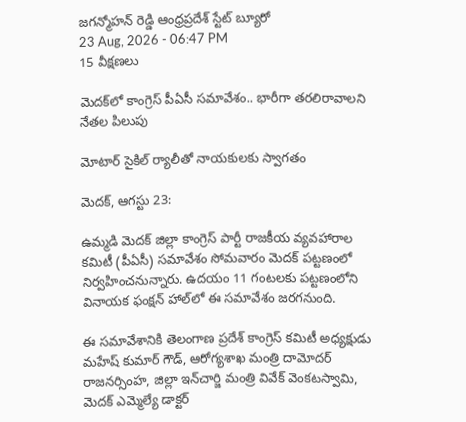జగన్మోహన్ రెడ్డి ఆంధ్రప్రదేశ్ స్టేట్ బ్యూరో
23 Aug, 2026 - 06:47 PM
15 వీక్షణలు

మెదక్‌లో కాంగ్రెస్ పీఏసీ సమావేశం.. భారీగా తరలిరావాలని నేతల పిలుపు

మోటార్ సైకిల్ ర్యాలీతో నాయకులకు స్వాగతం

మెదక్, ఆగస్టు 23:

ఉమ్మడి మెదక్ జిల్లా కాంగ్రెస్ పార్టీ రాజకీయ వ్యవహారాల కమిటీ (పీఏసీ) సమావేశం సోమవారం మెదక్ పట్టణంలో నిర్వహించనున్నారు. ఉదయం 11 గంటలకు పట్టణంలోని వినాయక ఫంక్షన్ హాల్‌లో ఈ సమావేశం జరగనుంది.

ఈ సమావేశానికి తెలంగాణ ప్రదేశ్ కాంగ్రెస్ కమిటీ అధ్యక్షుడు మహేష్ కుమార్ గౌడ్, ఆరోగ్యశాఖ మంత్రి దామోదర్ రాజనర్సింహ, జిల్లా ఇన్‌చార్జి మంత్రి వివేక్ వెంకటస్వామి, మెదక్ ఎమ్మెల్యే డాక్టర్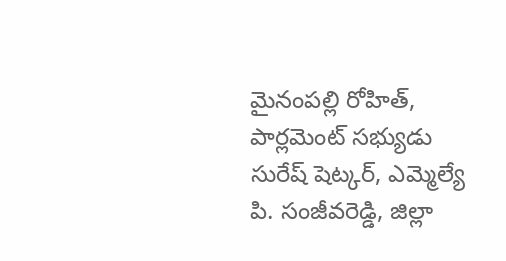మైనంపల్లి రోహిత్, పార్లమెంట్ సభ్యుడు సురేష్ షెట్కర్, ఎమ్మెల్యే పి. సంజీవరెడ్డి, జిల్లా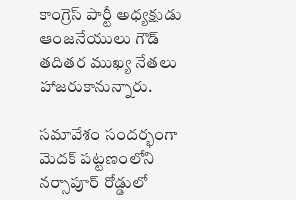కాంగ్రెస్ పార్టీ అధ్యక్షుడు ఆంజనేయులు గౌడ్ తదితర ముఖ్య నేతలు హాజరుకానున్నారు.

సమావేశం సందర్భంగా మెదక్ పట్టణంలోని నర్సాపూర్ రోడ్డులో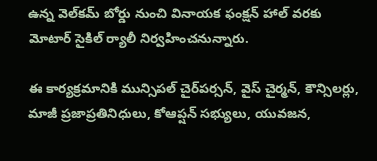ఉన్న వెల్‌కమ్ బోర్డు నుంచి వినాయక ఫంక్షన్ హాల్ వరకు మోటార్ సైకిల్ ర్యాలీ నిర్వహించనున్నారు.

ఈ కార్యక్రమానికి మున్సిపల్ చైర్‌పర్సన్, వైస్ చైర్మన్, కౌన్సిలర్లు, మాజీ ప్రజాప్రతినిధులు, కోఆప్షన్ సభ్యులు, యువజన,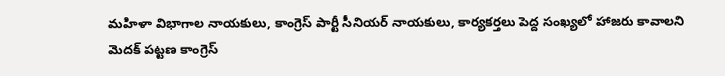మహిళా విభాగాల నాయకులు, కాంగ్రెస్ పార్టీ సీనియర్ నాయకులు, కార్యకర్తలు పెద్ద సంఖ్యలో హాజరు కావాలని మెదక్ పట్టణ కాంగ్రెస్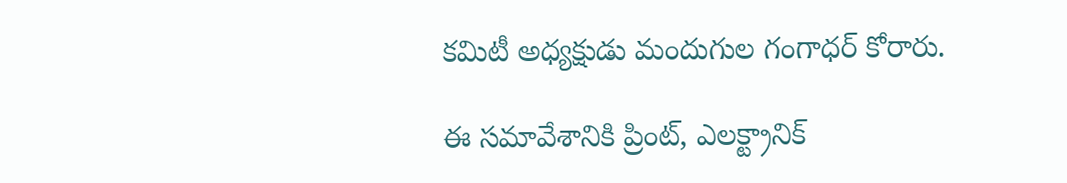కమిటీ అధ్యక్షుడు మందుగుల గంగాధర్ కోరారు.

ఈ సమావేశానికి ప్రింట్, ఎలక్ట్రానిక్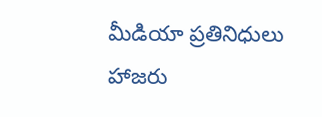మీడియా ప్రతినిధులు హాజరు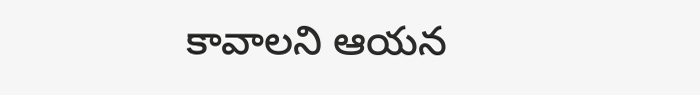కావాలని ఆయన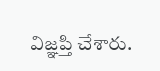విజ్ఞప్తి చేశారు.